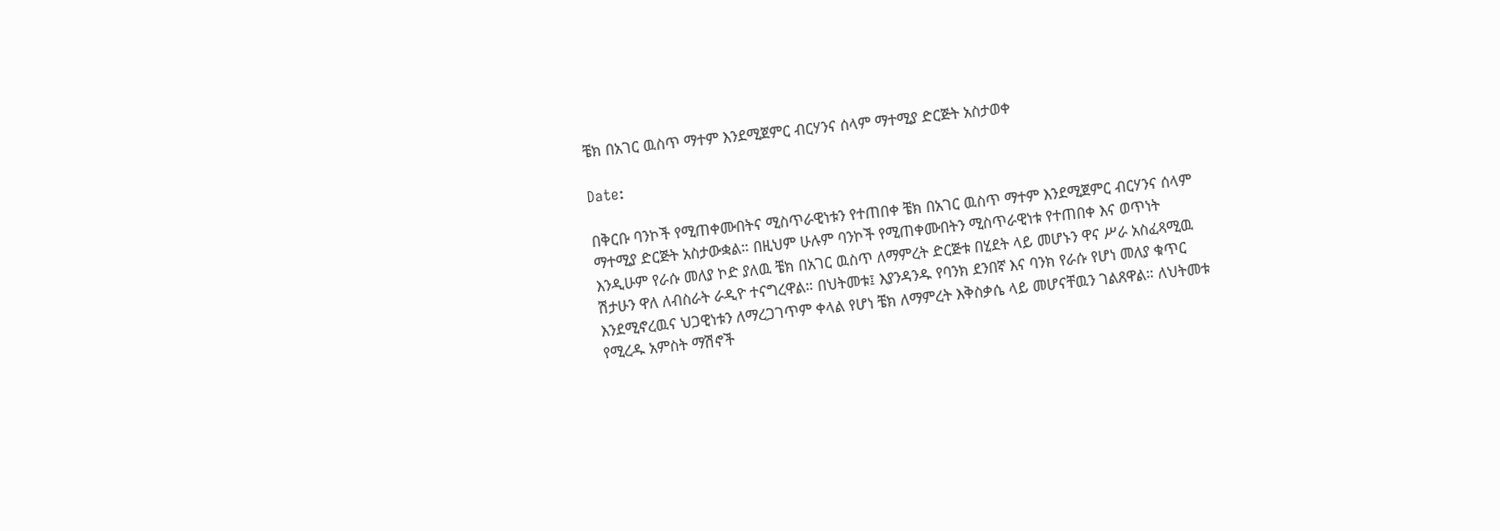ቼክ በአገር ዉስጥ ማተም እንደሚጀምር ብርሃንና ሰላም ማተሚያ ድርጅት አስታወቀ

Date:

በቅርቡ ባንኮች የሚጠቀሙበትና ሚስጥራዊነቱን የተጠበቀ ቼክ በአገር ዉስጥ ማተም እንደሚጀምር ብርሃንና ሰላም ማተሚያ ድርጅት አስታውቋል። በዚህም ሁሉም ባንኮች የሚጠቀሙበትን ሚስጥራዊነቱ የተጠበቀ እና ወጥነት እንዲሁም የራሱ መለያ ኮድ ያለዉ ቼክ በአገር ዉስጥ ለማምረት ድርጅቱ በሂደት ላይ መሆኑን ዋና ሥራ አስፈጻሚዉ ሽታሁን ዋለ ለብስራት ራዲዮ ተናግረዋል። በህትመቱ፤ እያንዳንዱ የባንክ ደንበኛ እና ባንክ የራሱ የሆነ መለያ ቁጥር እንደሚኖረዉና ህጋዊነቱን ለማረጋገጥም ቀላል የሆነ ቼክ ለማምረት እቅስቃሴ ላይ መሆናቸዉን ገልጸዋል። ለህትመቱ የሚረዱ አምስት ማሽኖች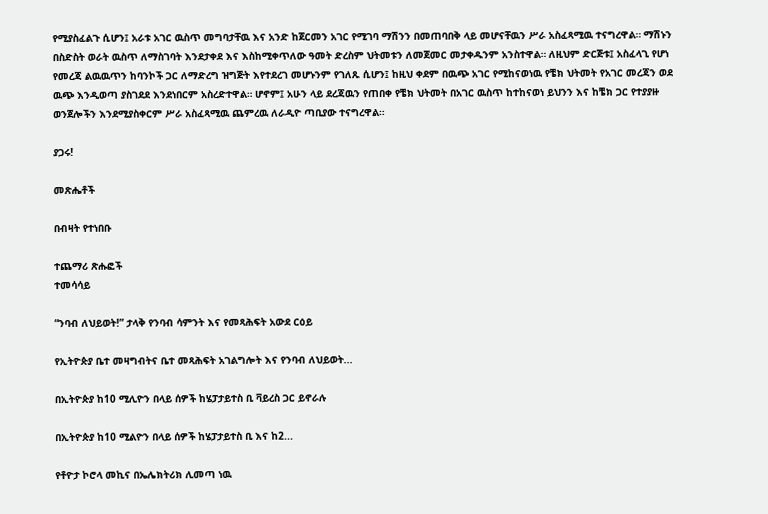የሚያስፈልጉ ሲሆን፤ አራቱ አገር ዉስጥ መግባታቸዉ እና አንድ ከጀርመን አገር የሚገባ ማሽንን በመጠባበቅ ላይ መሆናቸዉን ሥራ አስፈጻሚዉ ተናግረዋል። ማሽኑን በስድስት ወራት ዉስጥ ለማስገባት እንደታቀደ እና እስከሚቀጥለው ዓመት ድረስም ህትመቱን ለመጀመር መታቀዱንም አንስተዋል። ለዚህም ድርጅቱ፤ አስፈላጊ የሆነ የመረጃ ልዉዉጥን ከባንኮች ጋር ለማድረግ ዝግጅት እየተደረገ መሆኑንም የገለጹ ሲሆን፤ ከዚህ ቀደም በዉጭ አገር የሚከናወነዉ የቼክ ህትመት የአገር መረጃን ወደ ዉጭ እንዲወጣ ያስገደደ እንደነበርም አስረድተዋል። ሆኖም፤ አሁን ላይ ደረጃዉን የጠበቀ የቼክ ህትመት በአገር ዉስጥ ከተከናወነ ይህንን እና ከቼክ ጋር የተያያዙ ወንጀሎችን እንደሚያስቀርም ሥራ አስፈጻሚዉ ጨምረዉ ለራዲዮ ጣቢያው ተናግረዋል።

ያጋሩ!

መጽሔቶች

በብዛት የተነበቡ

ተጨማሪ ጽሑፎች
ተመሳሳይ

“ንባብ ለህይወት!” ታላቅ የንባብ ሳምንት እና የመጻሕፍት አውደ ርዕይ

የኢትዮጵያ ቤተ መዛግብትና ቤተ መጻሕፍት አገልግሎት እና የንባብ ለህይወት...

በኢትዮጵያ ከ10 ሚሊዮን በላይ ሰዎች ከሄፓታይተስ ቢ ቫይረስ ጋር ይኖራሉ

በኢትዮጵያ ከ10 ሚልዮን በላይ ሰዎች ከሄፓታይተስ ቢ እና ከ2...

የቶዮታ ኮሮላ መኪና በኤሌክትሪክ ሊመጣ ነዉ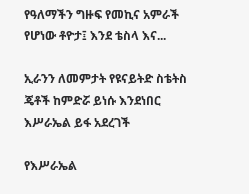የዓለማችን ግዙፍ የመኪና አምራች የሆነው ቶዮታ፤ እንደ ቴስላ እና...

ኢራንን ለመምታት የዩናይትድ ስቴትስ ጄቶች ከምድሯ ይነሱ እንደነበር እሥራኤል ይፋ አደረገች

የእሥራኤል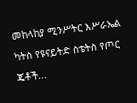መከላከያ ሚንሥትር እሥራኤል ካትስ የዩናይትድ ስቴትስ የጦር ጄቶች...